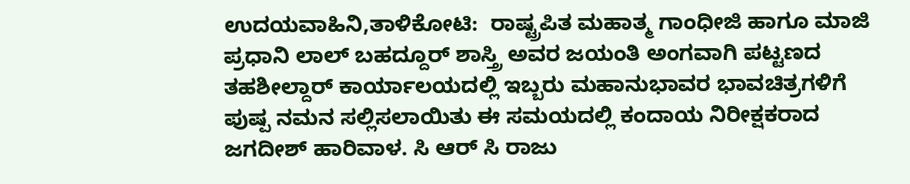ಉದಯವಾಹಿನಿ,ತಾಳಿಕೋಟಿ:  ರಾಷ್ಟ್ರಪಿತ ಮಹಾತ್ಮ ಗಾಂಧೀಜಿ ಹಾಗೂ ಮಾಜಿ ಪ್ರಧಾನಿ ಲಾಲ್ ಬಹದ್ದೂರ್ ಶಾಸ್ತ್ರಿ ಅವರ ಜಯಂತಿ ಅಂಗವಾಗಿ ಪಟ್ಟಣದ ತಹಶೀಲ್ದಾರ್ ಕಾರ್ಯಾಲಯದಲ್ಲಿ ಇಬ್ಬರು ಮಹಾನುಭಾವರ ಭಾವಚಿತ್ರಗಳಿಗೆ ಪುಷ್ಪ ನಮನ ಸಲ್ಲಿಸಲಾಯಿತು ಈ ಸಮಯದಲ್ಲಿ ಕಂದಾಯ ನಿರೀಕ್ಷಕರಾದ ಜಗದೀಶ್ ಹಾರಿವಾಳ. ಸಿ ಆರ್ ಸಿ ರಾಜು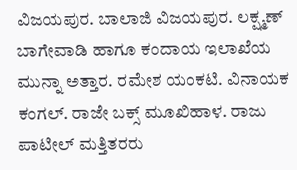ವಿಜಯಪುರ. ಬಾಲಾಜಿ ವಿಜಯಪುರ. ಲಕ್ಷ್ಮಣ್ ಬಾಗೇವಾಡಿ ಹಾಗೂ ಕಂದಾಯ ಇಲಾಖೆಯ ಮುನ್ನಾ ಅತ್ತಾರ. ರಮೇಶ ಯಂಕಟಿ. ವಿನಾಯಕ ಕಂಗಲ್. ರಾಜೇ ಬಕ್ಸ್ ಮೂಖಿಹಾಳ. ರಾಜು ಪಾಟೀಲ್ ಮತ್ತಿತರರು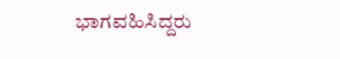ಭಾಗವಹಿಸಿದ್ದರು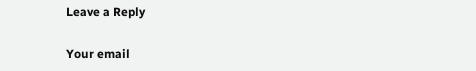Leave a Reply

Your email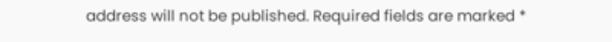address will not be published. Required fields are marked *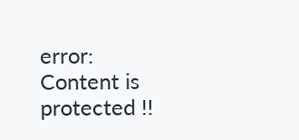error: Content is protected !!